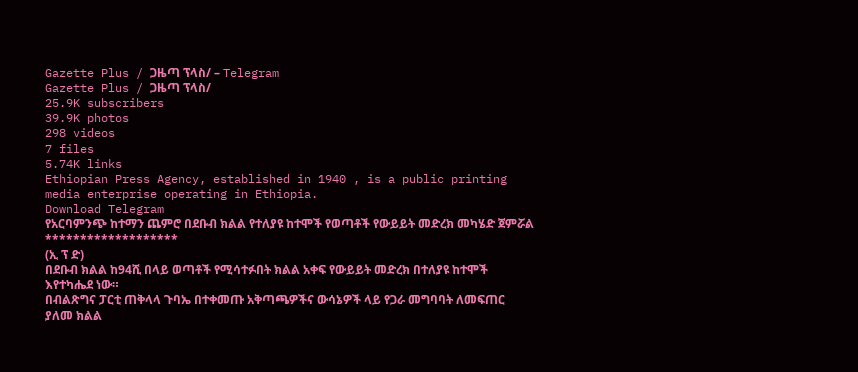Gazette Plus / ጋዜጣ ፕላስ/ – Telegram
Gazette Plus / ጋዜጣ ፕላስ/
25.9K subscribers
39.9K photos
298 videos
7 files
5.74K links
Ethiopian Press Agency, established in 1940 , is a public printing media enterprise operating in Ethiopia.
Download Telegram
የአርባምንጭ ከተማን ጨምሮ በደቡብ ክልል የተለያዩ ከተሞች የወጣቶች የውይይት መድረክ መካሄድ ጀምሯል
*******************
(ኢ ፕ ድ)
በደቡብ ክልል ከ94ሺ በላይ ወጣቶች የሚሳተፉበት ክልል አቀፍ የውይይት መድረክ በተለያዩ ከተሞች እየተካሔደ ነው።
በብልጽግና ፓርቲ ጠቅላላ ጉባኤ በተቀመጡ አቅጣጫዎችና ውሳኔዎች ላይ የጋራ መግባባት ለመፍጠር ያለመ ክልል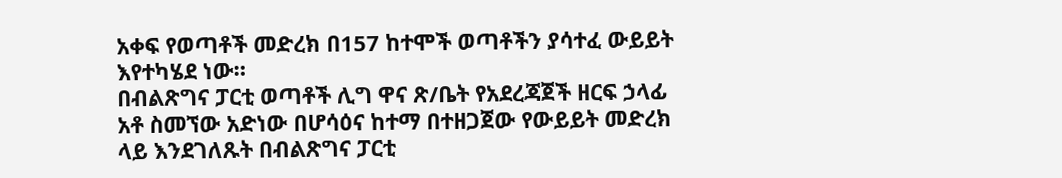አቀፍ የወጣቶች መድረክ በ157 ከተሞች ወጣቶችን ያሳተፈ ውይይት እየተካሄደ ነው።
በብልጽግና ፓርቲ ወጣቶች ሊግ ዋና ጽ/ቤት የአደረጃጀች ዘርፍ ኃላፊ አቶ ስመኘው አድነው በሆሳዕና ከተማ በተዘጋጀው የውይይት መድረክ ላይ እንደገለጹት በብልጽግና ፓርቲ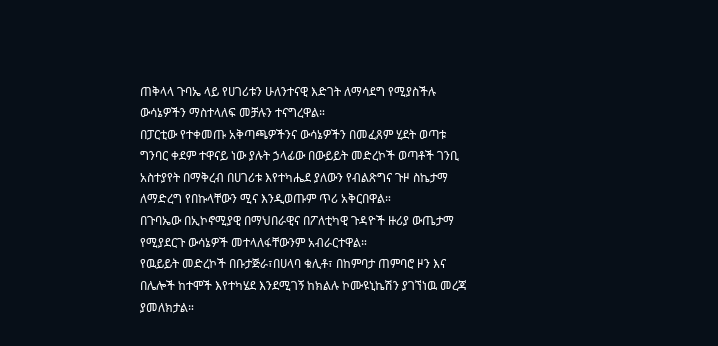ጠቅላላ ጉባኤ ላይ የሀገሪቱን ሁለንተናዊ እድገት ለማሳደግ የሚያስችሉ ውሳኔዎችን ማስተላለፍ መቻሉን ተናግረዋል።
በፓርቲው የተቀመጡ አቅጣጫዎችንና ውሳኔዎችን በመፈጸም ሂደት ወጣቱ ግንባር ቀደም ተዋናይ ነው ያሉት ኃላፊው በውይይት መድረኮች ወጣቶች ገንቢ አስተያየት በማቅረብ በሀገሪቱ እየተካሔደ ያለውን የብልጽግና ጉዞ ስኬታማ ለማድረግ የበኩላቸውን ሚና እንዲወጡም ጥሪ አቅርበዋል።
በጉባኤው በኢኮኖሚያዊ በማህበራዊና በፖለቲካዊ ጉዳዮች ዙሪያ ውጤታማ የሚያደርጉ ውሳኔዎች መተላለፋቸውንም አብራርተዋል።
የዉይይት መድረኮች በቡታጅራ፣በሀላባ ቁሊቶ፣ በከምባታ ጠምባሮ ዞን እና በሌሎች ከተሞች እየተካሄደ እንደሚገኝ ከክልሉ ኮሙዩኒኬሽን ያገኘነዉ መረጃ ያመለክታል።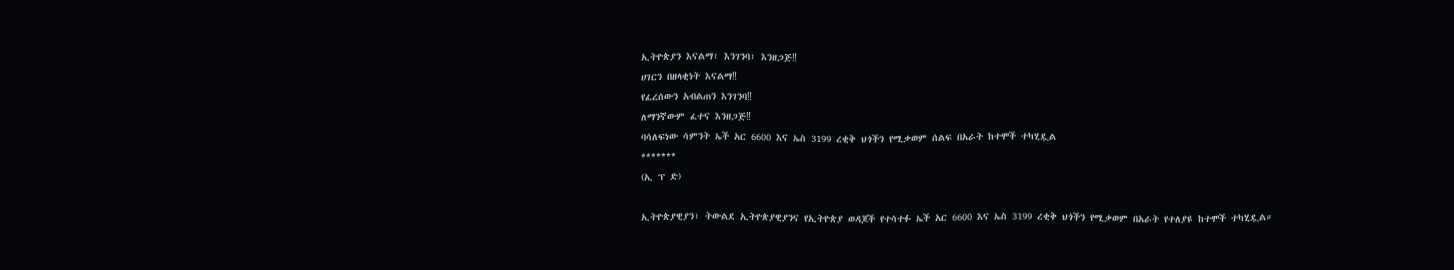ኢትዮጵያን እናልማ፣ እንገንባ፣ እንዘጋጅ‼
ሀገርን በዘላቂነት እናልማ‼
የፈረሰውን አብልጠን እንገንባ‼
ለማንኛውም ፈተና እንዘጋጅ‼
ባሳለፍነው ሳምንት ኤች አር 6600 እና ኤስ 3199 ረቂቅ ህጎችን የሚቃወም ሰልፍ በአራት ከተሞች ተካሂዷል
*******
(ኢ ፕ ድ)

ኢትዮጵያዊያን፣ ትውልደ ኢትዮጵያዊያንና የኢትዮጵያ ወዳጆች የተሳተፉ ኤች አር 6600 እና ኤስ 3199 ረቂቅ ህጎችን የሚቃወም በአራት የተለያዩ ከተሞች ተካሂዷል።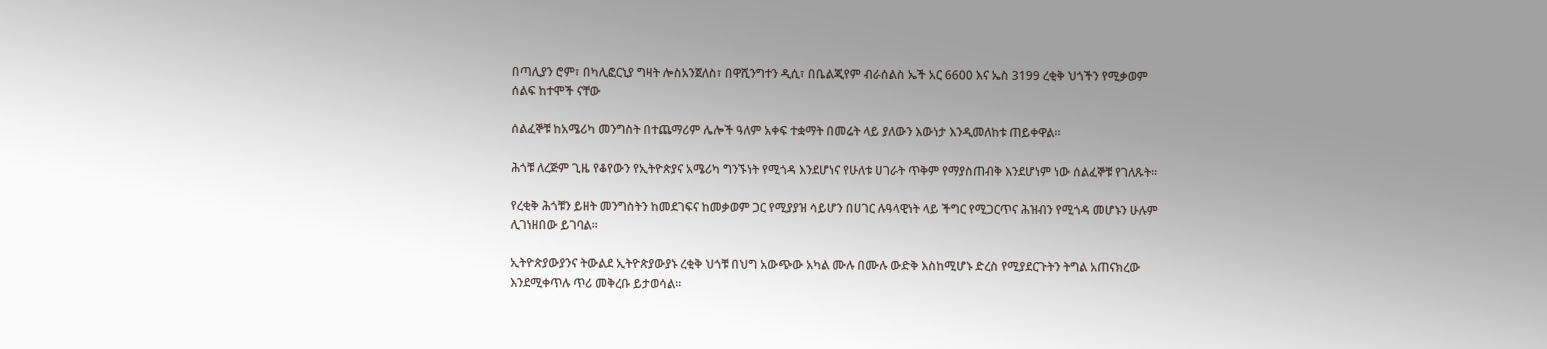በጣሊያን ሮም፣ በካሊፎርኒያ ግዛት ሎስአንጀለስ፣ በዋሺንግተን ዲሲ፣ በቤልጂየም ብራሰልስ ኤች አር 6600 እና ኤስ 3199 ረቂቅ ህጎችን የሚቃወም ሰልፍ ከተሞች ናቸው

ሰልፈኞቹ ከአሜሪካ መንግስት በተጨማሪም ሌሎች ዓለም አቀፍ ተቋማት በመሬት ላይ ያለውን እውነታ እንዲመለከቱ ጠይቀዋል።

ሕጎቹ ለረጅም ጊዜ የቆየውን የኢትዮጵያና አሜሪካ ግንኙነት የሚጎዳ እንደሆነና የሁለቱ ሀገራት ጥቅም የማያስጠብቅ እንደሆነም ነው ሰልፈኞቹ የገለጹት።

የረቂቅ ሕጎቹን ይዘት መንግስትን ከመደገፍና ከመቃወም ጋር የሚያያዝ ሳይሆን በሀገር ሉዓላዊነት ላይ ችግር የሚጋርጥና ሕዝብን የሚጎዳ መሆኑን ሁሉም ሊገነዘበው ይገባል።

ኢትዮጵያውያንና ትውልደ ኢትዮጵያውያኑ ረቂቅ ህጎቹ በህግ አውጭው አካል ሙሉ በሙሉ ውድቅ እስከሚሆኑ ድረስ የሚያደርጉትን ትግል አጠናክረው እንደሚቀጥሉ ጥሪ መቅረቡ ይታወሳል፡፡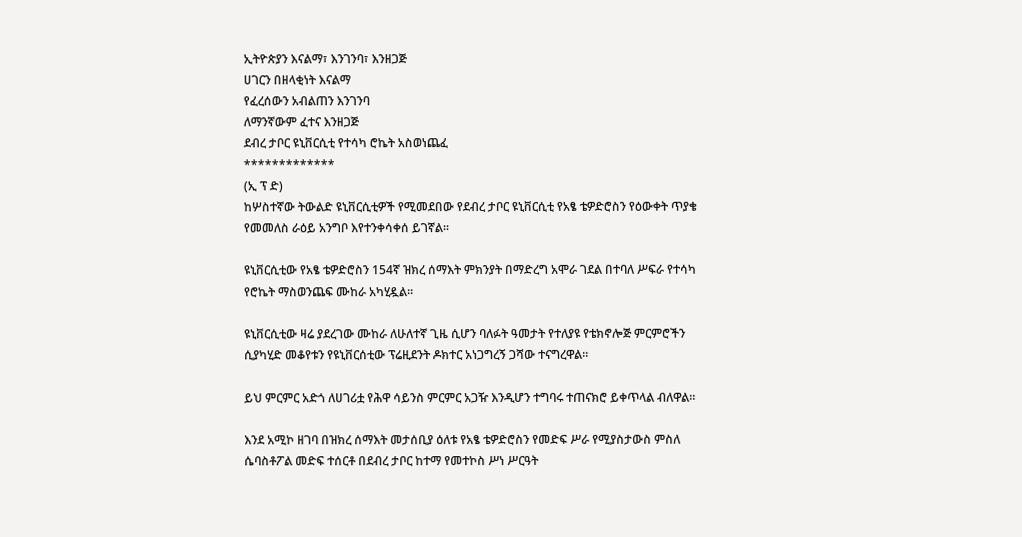ኢትዮጵያን እናልማ፣ እንገንባ፣ እንዘጋጅ
ሀገርን በዘላቂነት እናልማ
የፈረሰውን አብልጠን እንገንባ
ለማንኛውም ፈተና እንዘጋጅ
ደብረ ታቦር ዩኒቨርሲቲ የተሳካ ሮኬት አስወነጨፈ
*************
(ኢ ፕ ድ)
ከሦስተኛው ትውልድ ዩኒቨርሲቲዎች የሚመደበው የደብረ ታቦር ዩኒቨርሲቲ የአፄ ቴዎድሮስን የዕውቀት ጥያቄ የመመለስ ራዕይ አንግቦ እየተንቀሳቀሰ ይገኛል።

ዩኒቨርሲቲው የአፄ ቴዎድሮስን 154ኛ ዝክረ ሰማእት ምክንያት በማድረግ አሞራ ገደል በተባለ ሥፍራ የተሳካ የሮኬት ማስወንጨፍ ሙከራ አካሂዷል።

ዩኒቨርሲቲው ዛሬ ያደረገው ሙከራ ለሁለተኛ ጊዜ ሲሆን ባለፉት ዓመታት የተለያዩ የቴክኖሎጅ ምርምሮችን ሲያካሂድ መቆየቱን የዩኒቨርሰቲው ፕሬዚደንት ዶክተር አነጋግረኝ ጋሻው ተናግረዋል።

ይህ ምርምር አድጎ ለሀገሪቷ የሕዋ ሳይንስ ምርምር አጋዥ እንዲሆን ተግባሩ ተጠናክሮ ይቀጥላል ብለዋል።

እንደ አሚኮ ዘገባ በዝክረ ሰማእት መታሰቢያ ዕለቱ የአፄ ቴዎድሮስን የመድፍ ሥራ የሚያስታውስ ምስለ ሴባስቶፖል መድፍ ተሰርቶ በደብረ ታቦር ከተማ የመተኮስ ሥነ ሥርዓት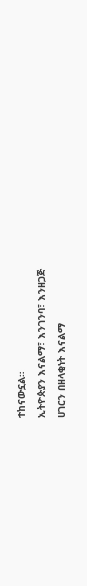ተከናውኗል።
ኢትዮጵያን እናልማ፣ እንገንባ፣ እንዘጋጅ
ሀገርን በዘላቂነት እናልማ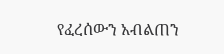የፈረሰውን አብልጠን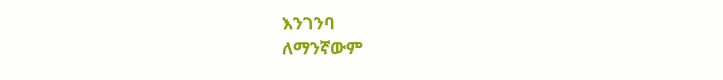እንገንባ
ለማንኛውም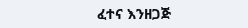ፈተና እንዘጋጅ